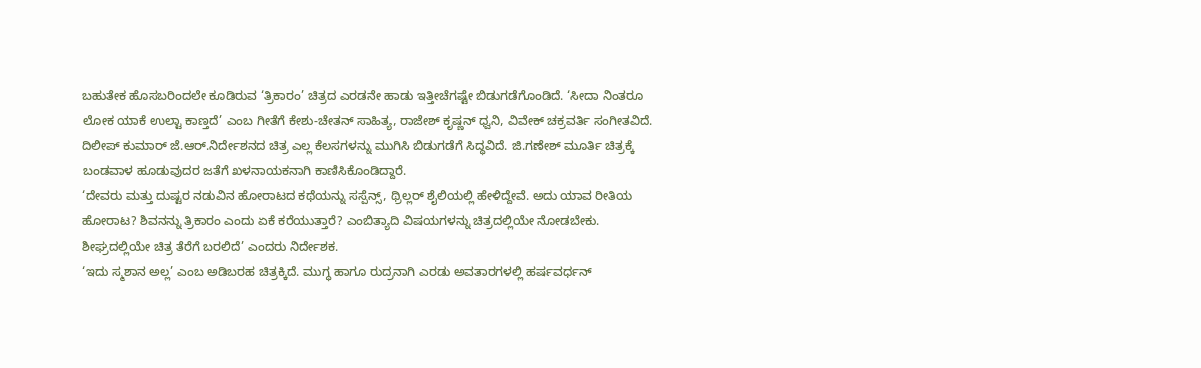ಬಹುತೇಕ ಹೊಸಬರಿಂದಲೇ ಕೂಡಿರುವ ‘ತ್ರಿಕಾರಂ’ ಚಿತ್ರದ ಎರಡನೇ ಹಾಡು ಇತ್ತೀಚೆಗಷ್ಟೇ ಬಿಡುಗಡೆಗೊಂಡಿದೆ. ‘ಸೀದಾ ನಿಂತರೂ ಲೋಕ ಯಾಕೆ ಉಲ್ಟಾ ಕಾಣ್ತದೆ’ ಎಂಬ ಗೀತೆಗೆ ಕೇಶು-ಚೇತನ್ ಸಾಹಿತ್ಯ, ರಾಜೇಶ್ ಕೃಷ್ಣನ್ ಧ್ವನಿ, ವಿವೇಕ್ ಚಕ್ರವರ್ತಿ ಸಂಗೀತವಿದೆ.
ದಿಲೀಪ್ ಕುಮಾರ್ ಜೆ.ಆರ್.ನಿರ್ದೇಶನದ ಚಿತ್ರ ಎಲ್ಲ ಕೆಲಸಗಳನ್ನು ಮುಗಿಸಿ ಬಿಡುಗಡೆಗೆ ಸಿದ್ಧವಿದೆ. ಜಿ.ಗಣೇಶ್ ಮೂರ್ತಿ ಚಿತ್ರಕ್ಕೆ ಬಂಡವಾಳ ಹೂಡುವುದರ ಜತೆಗೆ ಖಳನಾಯಕನಾಗಿ ಕಾಣಿಸಿಕೊಂಡಿದ್ದಾರೆ.
‘ದೇವರು ಮತ್ತು ದುಷ್ಟರ ನಡುವಿನ ಹೋರಾಟದ ಕಥೆಯನ್ನು ಸಸ್ಪೆನ್ಸ್, ಥ್ರಿಲ್ಲರ್ ಶೈಲಿಯಲ್ಲಿ ಹೇಳಿದ್ದೇವೆ. ಅದು ಯಾವ ರೀತಿಯ ಹೋರಾಟ? ಶಿವನನ್ನು ತ್ರಿಕಾರಂ ಎಂದು ಏಕೆ ಕರೆಯುತ್ತಾರೆ? ಎಂಬಿತ್ಯಾದಿ ವಿಷಯಗಳನ್ನು ಚಿತ್ರದಲ್ಲಿಯೇ ನೋಡಬೇಕು. ಶೀಘ್ರದಲ್ಲಿಯೇ ಚಿತ್ರ ತೆರೆಗೆ ಬರಲಿದೆ’ ಎಂದರು ನಿರ್ದೇಶಕ.
‘ಇದು ಸ್ಮಶಾನ ಅಲ್ಲ’ ಎಂಬ ಅಡಿಬರಹ ಚಿತ್ರಕ್ಕಿದೆ. ಮುಗ್ಧ ಹಾಗೂ ರುದ್ರನಾಗಿ ಎರಡು ಅವತಾರಗಳಲ್ಲಿ ಹರ್ಷವರ್ಧನ್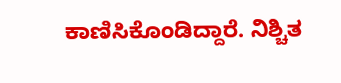ಕಾಣಿಸಿಕೊಂಡಿದ್ದಾರೆ. ನಿಶ್ಚಿತ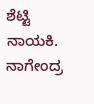ಶೆಟ್ಟಿ ನಾಯಕಿ. ನಾಗೇಂದ್ರ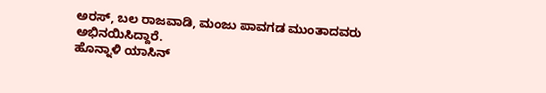ಅರಸ್, ಬಲ ರಾಜವಾಡಿ, ಮಂಜು ಪಾವಗಡ ಮುಂತಾದವರು ಅಭಿನಯಿಸಿದ್ದಾರೆ.
ಹೊನ್ನಾಳಿ ಯಾಸಿನ್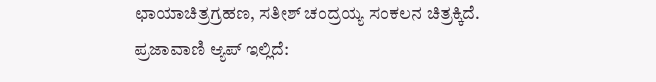ಛಾಯಾಚಿತ್ರಗ್ರಹಣ, ಸತೀಶ್ ಚಂದ್ರಯ್ಯ ಸಂಕಲನ ಚಿತ್ರಕ್ಕಿದೆ.
ಪ್ರಜಾವಾಣಿ ಆ್ಯಪ್ ಇಲ್ಲಿದೆ: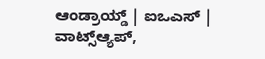ಆಂಡ್ರಾಯ್ಡ್ | ಐಒಎಸ್ | ವಾಟ್ಸ್ಆ್ಯಪ್,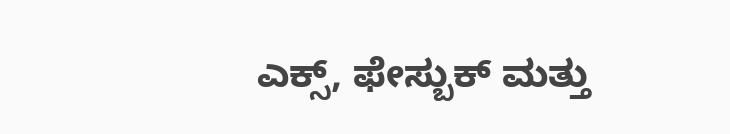ಎಕ್ಸ್, ಫೇಸ್ಬುಕ್ ಮತ್ತು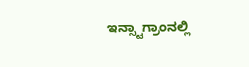ಇನ್ಸ್ಟಾಗ್ರಾಂನಲ್ಲಿ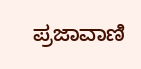ಪ್ರಜಾವಾಣಿ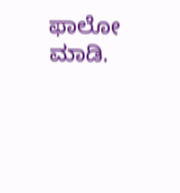ಫಾಲೋ ಮಾಡಿ.